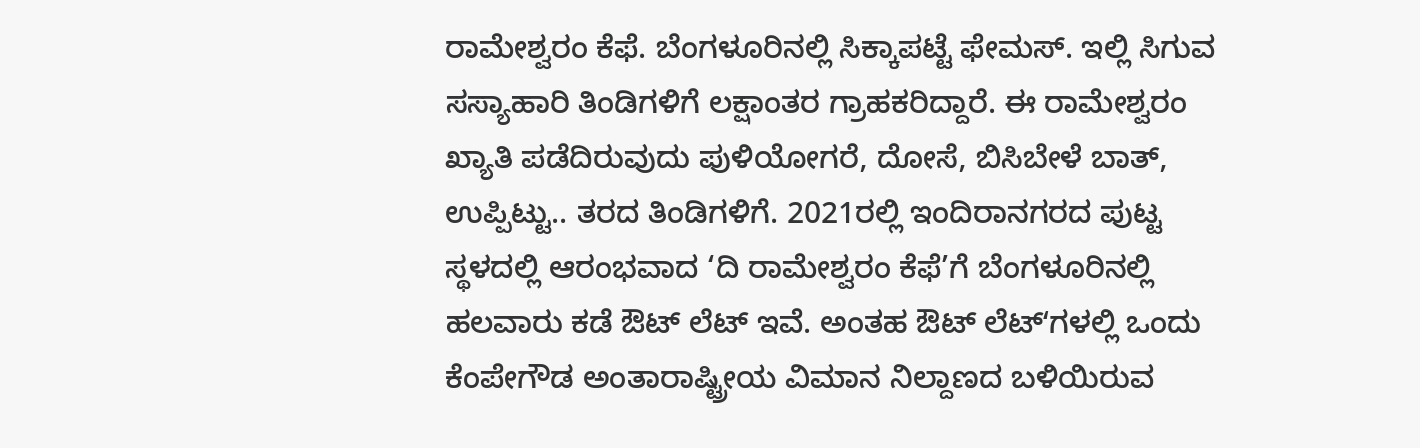ರಾಮೇಶ್ವರಂ ಕೆಫೆ. ಬೆಂಗಳೂರಿನಲ್ಲಿ ಸಿಕ್ಕಾಪಟ್ಟೆ ಫೇಮಸ್. ಇಲ್ಲಿ ಸಿಗುವ ಸಸ್ಯಾಹಾರಿ ತಿಂಡಿಗಳಿಗೆ ಲಕ್ಷಾಂತರ ಗ್ರಾಹಕರಿದ್ದಾರೆ. ಈ ರಾಮೇಶ್ವರಂ ಖ್ಯಾತಿ ಪಡೆದಿರುವುದು ಪುಳಿಯೋಗರೆ, ದೋಸೆ, ಬಿಸಿಬೇಳೆ ಬಾತ್, ಉಪ್ಪಿಟ್ಟು.. ತರದ ತಿಂಡಿಗಳಿಗೆ. 2021ರಲ್ಲಿ ಇಂದಿರಾನಗರದ ಪುಟ್ಟ ಸ್ಥಳದಲ್ಲಿ ಆರಂಭವಾದ ‘ದಿ ರಾಮೇಶ್ವರಂ ಕೆಫೆ’ಗೆ ಬೆಂಗಳೂರಿನಲ್ಲಿ ಹಲವಾರು ಕಡೆ ಔಟ್ ಲೆಟ್ ಇವೆ. ಅಂತಹ ಔಟ್ ಲೆಟ್ʻಗಳಲ್ಲಿ ಒಂದು ಕೆಂಪೇಗೌಡ ಅಂತಾರಾಷ್ಟ್ರೀಯ ವಿಮಾನ ನಿಲ್ದಾಣದ ಬಳಿಯಿರುವ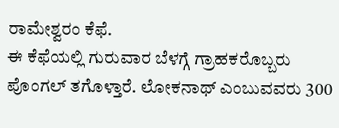ರಾಮೇಶ್ವರಂ ಕೆಫೆ.
ಈ ಕೆಫೆಯಲ್ಲಿ ಗುರುವಾರ ಬೆಳಗ್ಗೆ ಗ್ರಾಹಕರೊಬ್ಬರು ಪೊಂಗಲ್ ತಗೊಳ್ತಾರೆ. ಲೋಕನಾಥ್ ಎಂಬುವವರು 300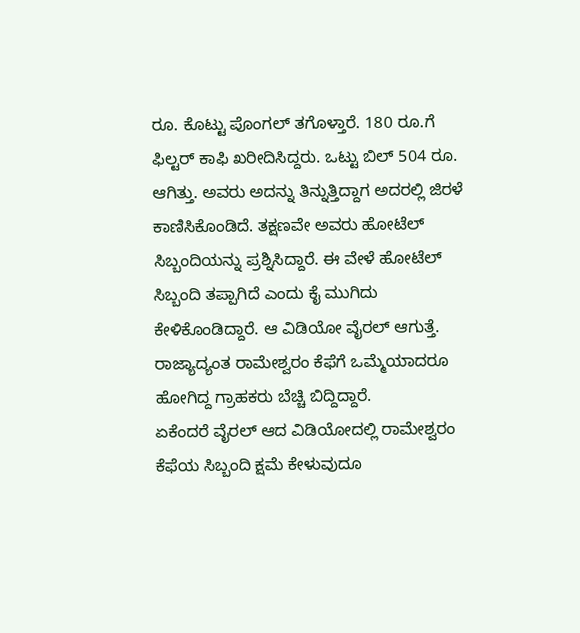ರೂ. ಕೊಟ್ಟು ಪೊಂಗಲ್ ತಗೊಳ್ತಾರೆ. 180 ರೂ.ಗೆ ಫಿಲ್ಟರ್ ಕಾಫಿ ಖರೀದಿಸಿದ್ದರು. ಒಟ್ಟು ಬಿಲ್ 504 ರೂ. ಆಗಿತ್ತು. ಅವರು ಅದನ್ನು ತಿನ್ನುತ್ತಿದ್ದಾಗ ಅದರಲ್ಲಿ ಜಿರಳೆ ಕಾಣಿಸಿಕೊಂಡಿದೆ. ತಕ್ಷಣವೇ ಅವರು ಹೋಟೆಲ್ ಸಿಬ್ಬಂದಿಯನ್ನು ಪ್ರಶ್ನಿಸಿದ್ದಾರೆ. ಈ ವೇಳೆ ಹೋಟೆಲ್ ಸಿಬ್ಬಂದಿ ತಪ್ಪಾಗಿದೆ ಎಂದು ಕೈ ಮುಗಿದು ಕೇಳಿಕೊಂಡಿದ್ದಾರೆ. ಆ ವಿಡಿಯೋ ವೈರಲ್ ಆಗುತ್ತೆ. ರಾಜ್ಯಾದ್ಯಂತ ರಾಮೇಶ್ವರಂ ಕೆಫೆಗೆ ಒಮ್ಮೆಯಾದರೂ ಹೋಗಿದ್ದ ಗ್ರಾಹಕರು ಬೆಚ್ಚಿ ಬಿದ್ದಿದ್ದಾರೆ.
ಏಕೆಂದರೆ ವೈರಲ್ ಆದ ವಿಡಿಯೋದಲ್ಲಿ ರಾಮೇಶ್ವರಂ ಕೆಫೆಯ ಸಿಬ್ಬಂದಿ ಕ್ಷಮೆ ಕೇಳುವುದೂ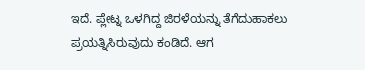ಇದೆ. ಪ್ಲೇಟ್ನ ಒಳಗಿದ್ದ ಜಿರಳೆಯನ್ನು ತೆಗೆದುಹಾಕಲು ಪ್ರಯತ್ನಿಸಿರುವುದು ಕಂಡಿದೆ. ಆಗ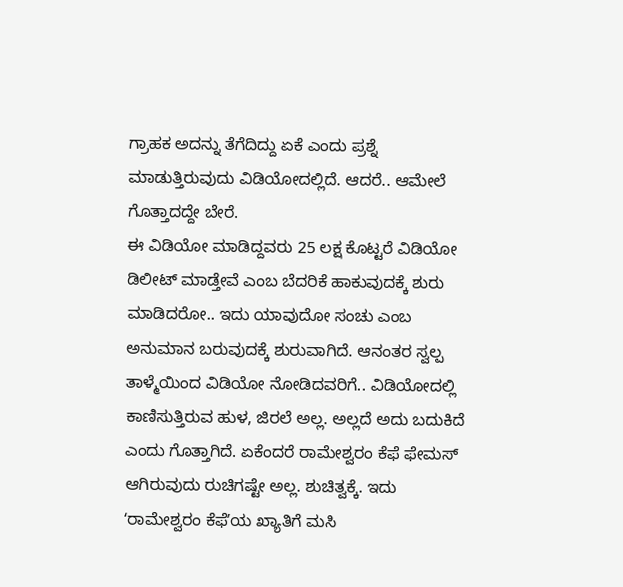ಗ್ರಾಹಕ ಅದನ್ನು ತೆಗೆದಿದ್ದು ಏಕೆ ಎಂದು ಪ್ರಶ್ನೆ ಮಾಡುತ್ತಿರುವುದು ವಿಡಿಯೋದಲ್ಲಿದೆ. ಆದರೆ.. ಆಮೇಲೆ ಗೊತ್ತಾದದ್ದೇ ಬೇರೆ.
ಈ ವಿಡಿಯೋ ಮಾಡಿದ್ದವರು 25 ಲಕ್ಷ ಕೊಟ್ಟರೆ ವಿಡಿಯೋ ಡಿಲೀಟ್ ಮಾಡ್ತೇವೆ ಎಂಬ ಬೆದರಿಕೆ ಹಾಕುವುದಕ್ಕೆ ಶುರು ಮಾಡಿದರೋ.. ಇದು ಯಾವುದೋ ಸಂಚು ಎಂಬ ಅನುಮಾನ ಬರುವುದಕ್ಕೆ ಶುರುವಾಗಿದೆ. ಆನಂತರ ಸ್ವಲ್ಪ ತಾಳ್ಮೆಯಿಂದ ವಿಡಿಯೋ ನೋಡಿದವರಿಗೆ.. ವಿಡಿಯೋದಲ್ಲಿ ಕಾಣಿಸುತ್ತಿರುವ ಹುಳ, ಜಿರಲೆ ಅಲ್ಲ. ಅಲ್ಲದೆ ಅದು ಬದುಕಿದೆ ಎಂದು ಗೊತ್ತಾಗಿದೆ. ಏಕೆಂದರೆ ರಾಮೇಶ್ವರಂ ಕೆಫೆ ಫೇಮಸ್ ಆಗಿರುವುದು ರುಚಿಗಷ್ಟೇ ಅಲ್ಲ. ಶುಚಿತ್ವಕ್ಕೆ. ಇದು ʻರಾಮೇಶ್ವರಂ ಕೆಫೆʼಯ ಖ್ಯಾತಿಗೆ ಮಸಿ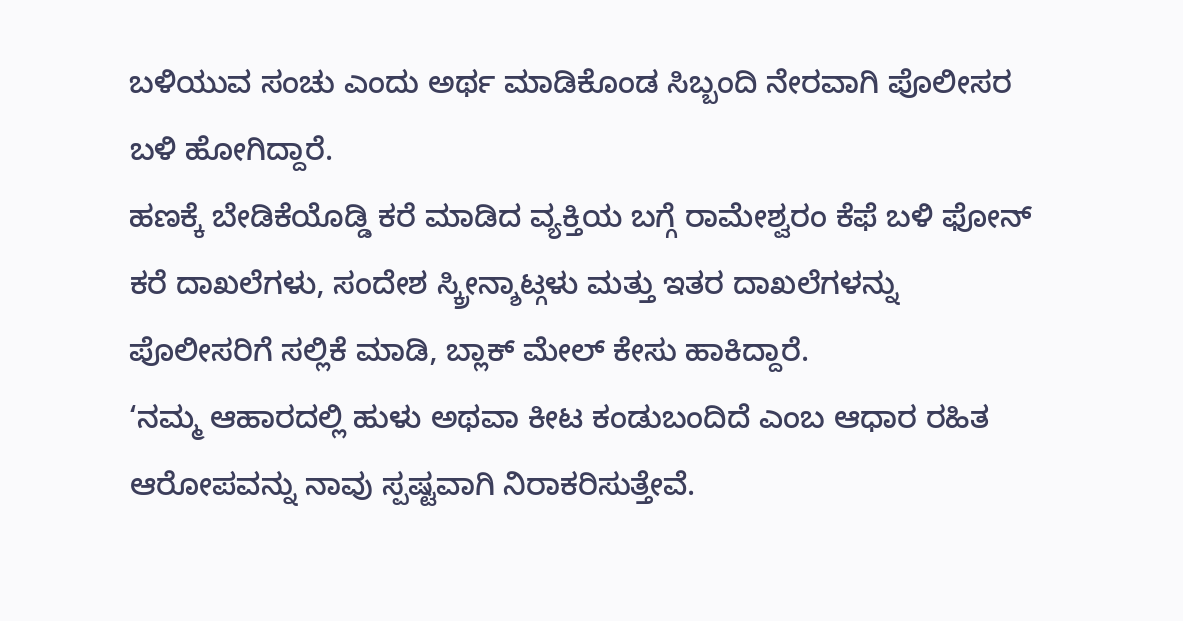ಬಳಿಯುವ ಸಂಚು ಎಂದು ಅರ್ಥ ಮಾಡಿಕೊಂಡ ಸಿಬ್ಬಂದಿ ನೇರವಾಗಿ ಪೊಲೀಸರ ಬಳಿ ಹೋಗಿದ್ದಾರೆ.
ಹಣಕ್ಕೆ ಬೇಡಿಕೆಯೊಡ್ಡಿ ಕರೆ ಮಾಡಿದ ವ್ಯಕ್ತಿಯ ಬಗ್ಗೆ ರಾಮೇಶ್ವರಂ ಕೆಫೆ ಬಳಿ ಫೋನ್ ಕರೆ ದಾಖಲೆಗಳು, ಸಂದೇಶ ಸ್ಕ್ರೀನ್ಶಾಟ್ಗಳು ಮತ್ತು ಇತರ ದಾಖಲೆಗಳನ್ನು ಪೊಲೀಸರಿಗೆ ಸಲ್ಲಿಕೆ ಮಾಡಿ, ಬ್ಲಾಕ್ ಮೇಲ್ ಕೇಸು ಹಾಕಿದ್ದಾರೆ.
‘ನಮ್ಮ ಆಹಾರದಲ್ಲಿ ಹುಳು ಅಥವಾ ಕೀಟ ಕಂಡುಬಂದಿದೆ ಎಂಬ ಆಧಾರ ರಹಿತ ಆರೋಪವನ್ನು ನಾವು ಸ್ಪಷ್ಟವಾಗಿ ನಿರಾಕರಿಸುತ್ತೇವೆ.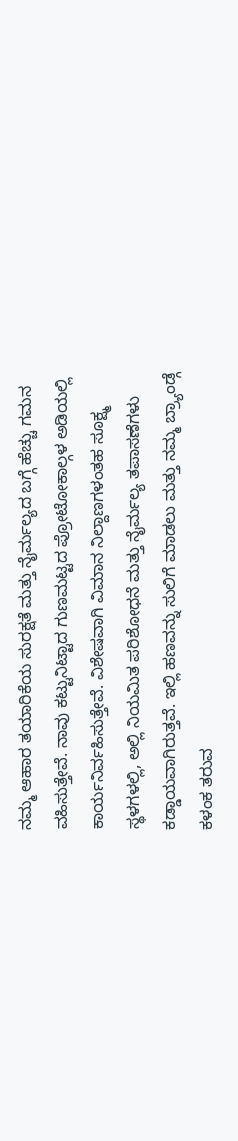ನಮ್ಮ ಆಹಾರ ತಯಾರಿಕೆಯ ಸುರಕ್ಷತೆ ಮತ್ತು ನೈರ್ಮಲ್ಯದ ಬಗ್ಗೆ ಹೆಚ್ಚು ಗಮನ ವಹಿಸುತ್ತೇವೆ. ನಾವು ಕಟ್ಟುನಿಟ್ಟಾದ ಗುಣಮಟ್ಟದ ಪ್ರೋಟೋಕಾಲ್ಗಳ ಅಡಿಯಲ್ಲಿ ಕಾರ್ಯನಿರ್ವಹಿಸುತ್ತೇವೆ. ವಿಶೇಷವಾಗಿ ವಿಮಾನ ನಿಲ್ದಾಣಗಳಂತಹ ಸೂಕ್ಷ್ಮ ಸ್ಥಳಗಳಲ್ಲಿ, ಅಲ್ಲಿ ನಿಯಮಿತ ಪರಿಶೋಧನೆ ಮತ್ತು ನೈರ್ಮಲ್ಯ ತಪಾಸಣೆಗಳು ಕಡ್ಡಾಯವಾಗಿರುತ್ತವೆ. ಇಲ್ಲಿ ಹಣವನ್ನು ಸುಲಿಗೆ ಮಾಡಲು ಮತ್ತು ನಮ್ಮ ಬ್ರ್ಯಾಂಡ್ಗೆ ಕಳಂಕ ತರುವ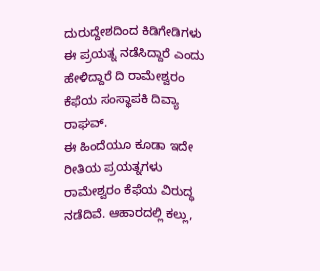ದುರುದ್ದೇಶದಿಂದ ಕಿಡಿಗೇಡಿಗಳು ಈ ಪ್ರಯತ್ನ ನಡೆಸಿದ್ದಾರೆ ಎಂದು ಹೇಳಿದ್ದಾರೆ ದಿ ರಾಮೇಶ್ವರಂ ಕೆಫೆಯ ಸಂಸ್ಥಾಪಕಿ ದಿವ್ಯಾ ರಾಘವ್.
ಈ ಹಿಂದೆಯೂ ಕೂಡಾ ಇದೇ ರೀತಿಯ ಪ್ರಯತ್ನಗಳು ರಾಮೇಶ್ವರಂ ಕೆಫೆಯ ವಿರುದ್ಧ ನಡೆದಿವೆ. ಆಹಾರದಲ್ಲಿ ಕಲ್ಲು,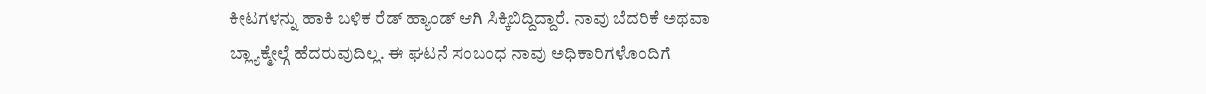ಕೀಟಗಳನ್ನು ಹಾಕಿ ಬಳಿಕ ರೆಡ್ ಹ್ಯಾಂಡ್ ಆಗಿ ಸಿಕ್ಕಿಬಿದ್ದಿದ್ದಾರೆ. ನಾವು ಬೆದರಿಕೆ ಅಥವಾ ಬ್ಲ್ಯಾಕ್ಮೇಲ್ಗೆ ಹೆದರುವುದಿಲ್ಲ. ಈ ಘಟನೆ ಸಂಬಂಧ ನಾವು ಅಧಿಕಾರಿಗಳೊಂದಿಗೆ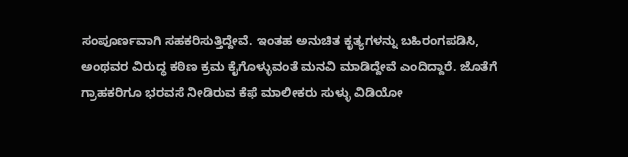ಸಂಪೂರ್ಣವಾಗಿ ಸಹಕರಿಸುತ್ತಿದ್ದೇವೆ. ಇಂತಹ ಅನುಚಿತ ಕೃತ್ಯಗಳನ್ನು ಬಹಿರಂಗಪಡಿಸಿ, ಅಂಥವರ ವಿರುದ್ಧ ಕಠಿಣ ಕ್ರಮ ಕೈಗೊಳ್ಳುವಂತೆ ಮನವಿ ಮಾಡಿದ್ದೇವೆ ಎಂದಿದ್ದಾರೆ. ಜೊತೆಗೆ ಗ್ರಾಹಕರಿಗೂ ಭರವಸೆ ನೀಡಿರುವ ಕೆಫೆ ಮಾಲೀಕರು ಸುಳ್ಳು ವಿಡಿಯೋ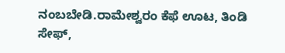ನಂಬಬೇಡಿ.ರಾಮೇಶ್ವರಂ ಕೆಫೆ ಊಟ, ತಿಂಡಿ ಸೇಫ್,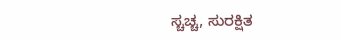ಸ್ಚಚ್ಚ, ಸುರಕ್ಷಿತ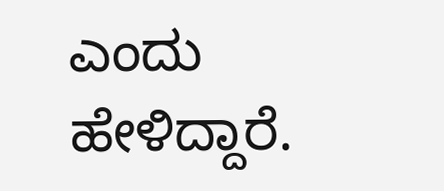ಎಂದು ಹೇಳಿದ್ದಾರೆ.